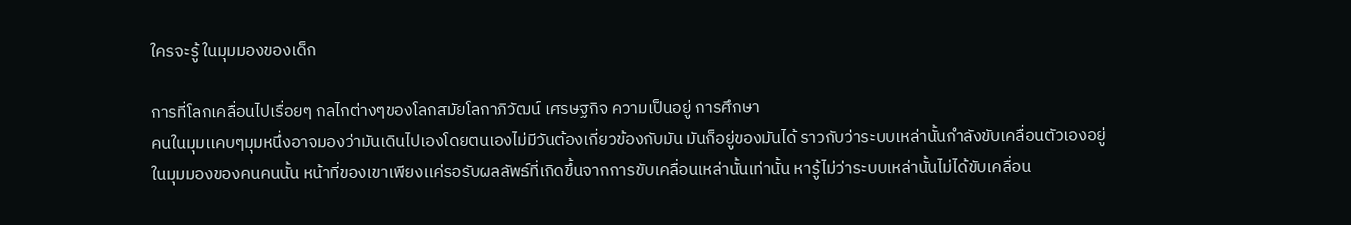ใครจะรู้ ในมุมมองของเด็ก

การที่โลกเคลื่อนไปเรื่อยๆ กลไกต่างๆของโลกสมัยโลกาภิวัฒน์ เศรษฐกิจ ความเป็นอยู่ การศึกษา
คนในมุมเเคบๆมุมหนึ่งอาจมองว่ามันเดินไปเองโดยตนเองไม่มีวันต้องเกี่ยวข้องกับมัน มันก็อยู่ของมันได้ ราวกับว่าระบบเหล่านั้นกำลังขับเคลื่อนตัวเองอยู่
ในมุมมองของคนคนนั้น หน้าที่ของเขาเพียงเเค่รอรับผลลัพธ์ที่เกิดขึ้นจากการขับเคลื่อนเหล่านั้นเท่านั้น หารู้ไม่ว่าระบบเหล่านั้นไม่ได้ขับเคลื่อน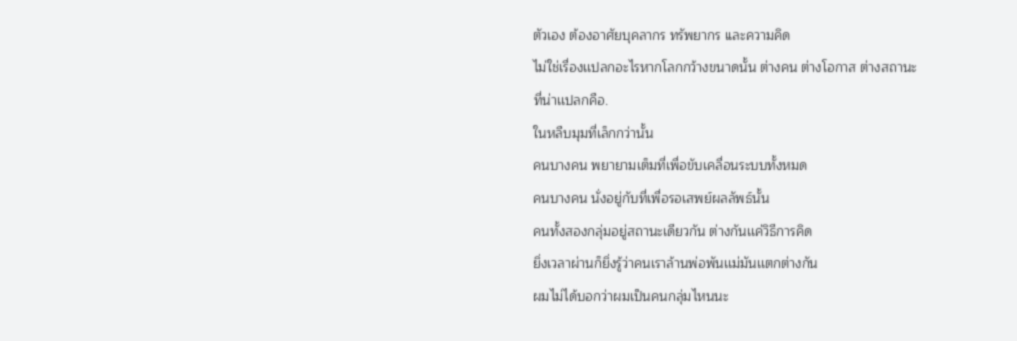ตัวเอง ต้องอาศัยบุคลากร ทรัพยากร เเละความคิด
ไม่ใช่เรื่องเเปลกอะไรหากโลกกว้างขนาดนั้น ต่างคน ต่างโอกาส ต่างสถานะ
ที่น่าเเปลกคือ.
ในหลืบมุมที่เล็กกว่านั้น
คนบางคน พยายามเต็มที่เพื่อขับเคลื่อนระบบทั้งหมด
คนบางคน นั่งอยู่กับที่เพื่อรอเสพย์ผลลัพธ์นั้น
คนทั้งสองกลุ่มอยู่สถานะเดียวกัน ต่างกันเเค่วิธีการคิด
ยิ่งเวลาผ่านก็ยิ่งรู้ว่าคนเราล้านพ่อพันเเม่มันเเตกต่างกัน
ผมไม่ได้บอกว่าผมเป็นคนกลุ่มไหนนะ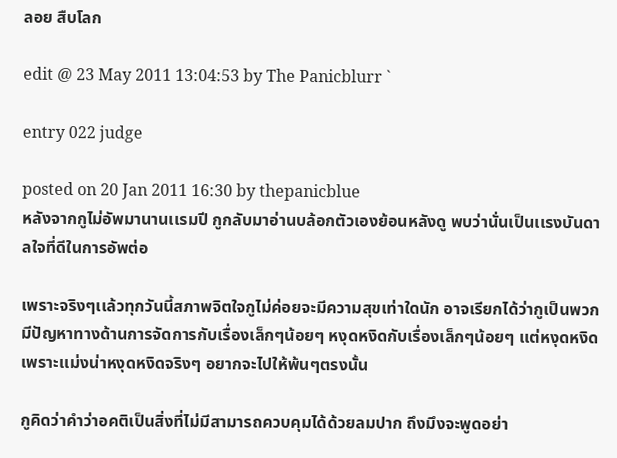ลอย สืบโลก

edit @ 23 May 2011 13:04:53 by The Panicblurr `

entry 022 judge

posted on 20 Jan 2011 16:30 by thepanicblue
หลังจากกูไม่อัพมานานเเรมปี กูกลับมาอ่านบล้อกตัวเองย้อนหลังดู พบว่านั่นเป็นเเรงบันดาลใจที่ดีในการอัพต่อ

เพราะจริงๆเเล้วทุกวันนี้สภาพจิตใจกูไม่ค่อยจะมีความสุขเท่าใดนัก อาจเรียกได้ว่ากูเป็นพวกมีปัญหาทางด้านการจัดการกับเรื่องเล็กๆน้อยๆ หงุดหงิดกับเรื่องเล็กๆน้อยๆ เเต่หงุดหงิดเพราะเเม่งน่าหงุดหงิดจริงๆ อยากจะไปให้พ้นๆตรงนั้น

กูคิดว่าคำว่าอคติเป็นสิ่งที่ไม่มีสามารถควบคุมได้ด้วยลมปาก ถึงมึงจะพูดอย่า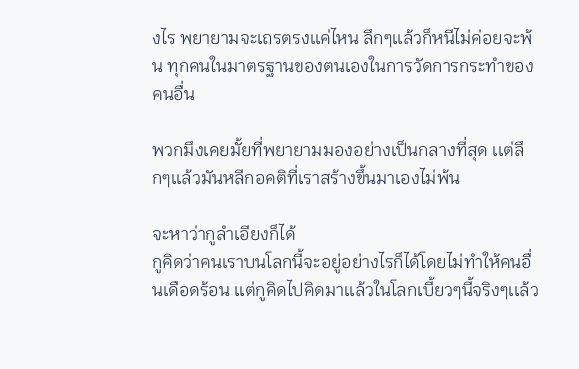งไร พยายามจะเถรตรงเเค่ไหน ลึกๆเเล้วก็หนีไม่ค่อยจะพ้น ทุกคนในมาตรฐานของตนเองในการวัดการกระทำของคนอื่น

พวกมึงเคยมั้ยที่พยายามมองอย่างเป็นกลางที่สุด เเต่ลึกๆเเล้วมันหลีกอคติที่เราสร้างขึ้นมาเองไม่พ้น

จะหาว่ากูลำเอียงก็ได้
กูคิดว่าคนเราบนโลกนี้จะอยู่อย่างไรก็ได้โดยไม่ทำให้คนอื่นเดือดร้อน เเต่กูคิดไปคิดมาเเล้วในโลกเบี้ยวๆนี้จริงๆเเล้ว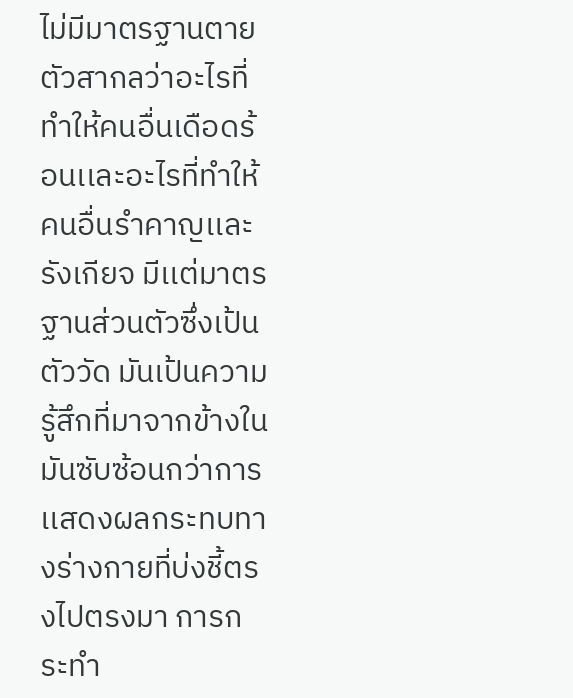ไม่มีมาตรฐานตายตัวสากลว่าอะไรที่ทำให้คนอื่นเดือดร้อนเเละอะไรที่ทำให้คนอื่นรำคาญเเละรังเกียจ มีเเต่มาตรฐานส่วนตัวซึ่งเป้นตัววัด มันเป้นความรู้สึกที่มาจากข้างใน มันซับซ้อนกว่าการเเสดงผลกระทบทางร่างกายที่บ่งชี้ตรงไปตรงมา การกระทำ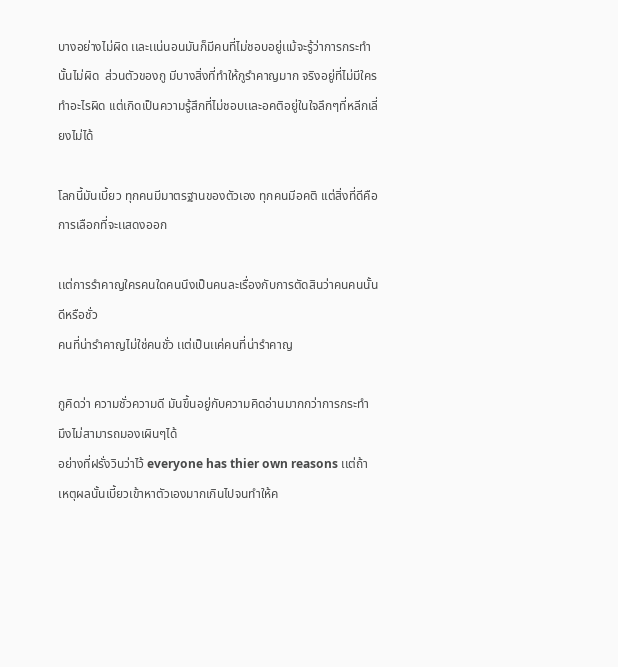บางอย่างไม่ผิด เเละเเน่นอนมันก็มีคนที่ไม่ชอบอยู่เเม้จะรู้ว่าการกระทำนั้นไม่ผิด  ส่วนตัวของกู มีบางสิ่งที่ทำให้กูรำคาญมาก จริงอยู่ที่ไม่มีใครทำอะไรผิด เเต่เกิดเป็นความรู้สึกที่ไม่ชอบเเละอคติอยู่ในใจลึกๆที่หลีกเลี่ยงไม่ได้

โลกนี้มันเบี้ยว ทุกคนมีมาตรฐานของตัวเอง ทุกคนมีอคติ เเต่สิ่งที่ดีคือการเลือกที่จะเเสดงออก

เเต่การรำคาญใครคนใดคนนึงเป็นคนละเรื่องกับการตัดสินว่าคนคนนั้นดีหรือชั่ว
คนที่น่ารำคาญไม่ใช่คนชั่ว เเต่เป็นเเค่คนที่น่ารำคาญ

กูคิดว่า ความชั่วความดี มันขึ้นอยู่กับความคิดอ่านมากกว่าการกระทำ มึงไม่สามารถมองเผินๆได้
อย่างที่ฝรั่งวินว่าไว้ everyone has thier own reasons เเต่ถ้าเหตุผลนั้นเบี้ยวเข้าหาตัวเองมากเกินไปจนทำให้ค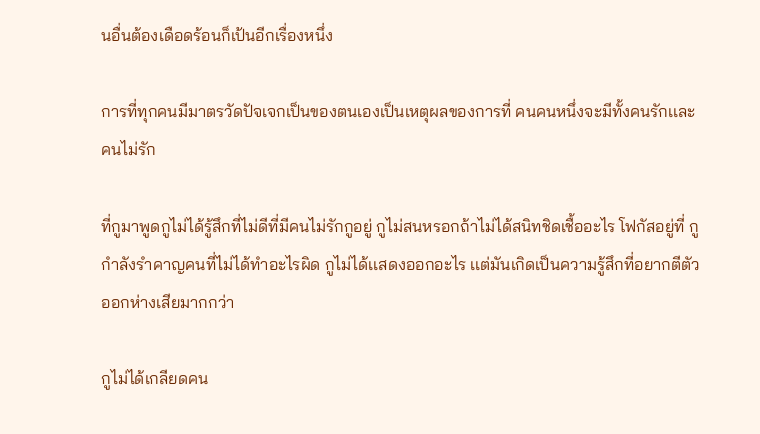นอื่นต้องเดือดร้อนก็เป้นอีกเรื่องหนึ่ง

การที่ทุกคนมีมาตรวัดปัจเจกเป็นของตนเองเป็นเหตุผลของการที่ คนคนหนึ่งจะมีทั้งคนรักเเละคนไม่รัก

ที่กูมาพูดกูไม่ได้รู้สึกที่ไม่ดีที่มีคนไม่รักกูอยู่ กูไม่สนหรอกถ้าไม่ได้สนิทชิดเชื้ออะไร โฟกัสอยู่ที่ กูกำลังรำคาญคนที่ไม่ได้ทำอะไรผิด กูไม่ได้เเสดงออกอะไร เเต่มันเกิดเป็นความรู้สึกที่อยากตีตัวออกห่างเสียมากกว่า

กูไม่ได้เกลียดคน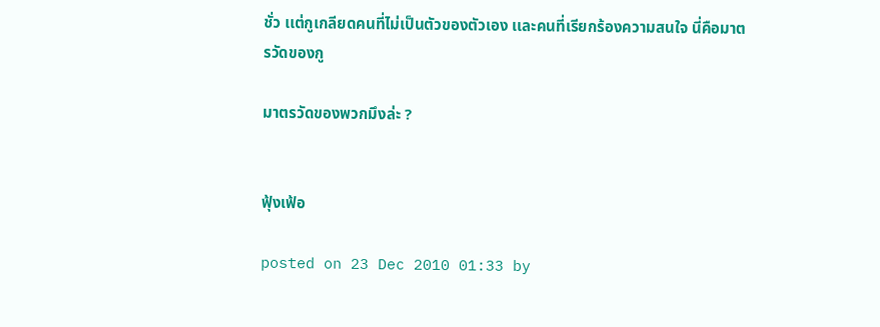ชั่ว เเต่กูเกลียดคนที่ไม่เป็นตัวของตัวเอง เเละคนที่เรียกร้องความสนใจ นี่คือมาตรวัดของกู

มาตรวัดของพวกมึงล่ะ ?


ฟุ้งเฟ้อ

posted on 23 Dec 2010 01:33 by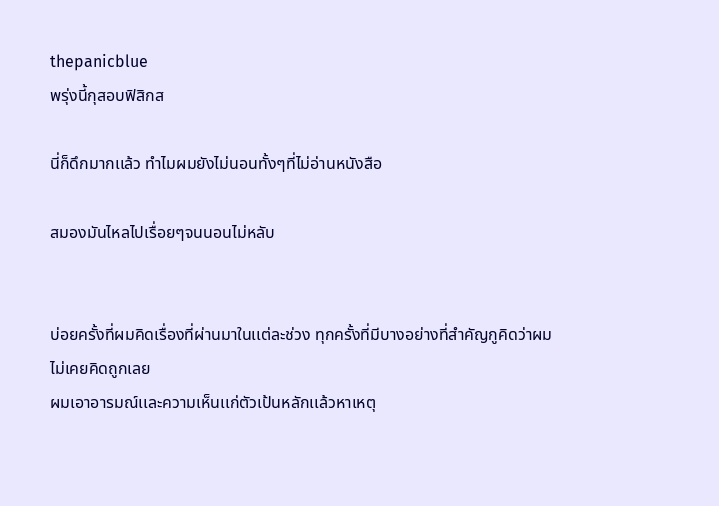thepanicblue
พรุ่งนี้กุสอบฟิสิกส

นี่ก็ดึกมากเเล้ว ทำไมผมยังไม่นอนทั้งๆที่ไม่อ่านหนังสือ

สมองมันไหลไปเรื่อยๆจนนอนไม่หลับ


บ่อยครั้งที่ผมคิดเรื่องที่ผ่านมาในเเต่ละช่วง ทุกครั้งที่มีบางอย่างที่สำคัญกูคิดว่าผมไม่เคยคิดถูกเลย
ผมเอาอารมณ์เเละความเห็นเเก่ตัวเป้นหลักเเล้วหาเหตุ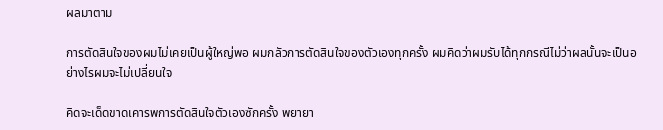ผลมาตาม

การตัดสินใจของผมไม่เคยเป็นผู้ใหญ่พอ ผมกลัวการตัดสินใจของตัวเองทุกครั้ง ผมคิดว่าผมรับได้ทุกกรณีไม่ว่าผลนั้นจะเป็นอย่างไรผมจะไม่เปลี่ยนใจ

คิดจะเด็ดขาดเคารพการตัดสินใจตัวเองซักครั้ง พยายา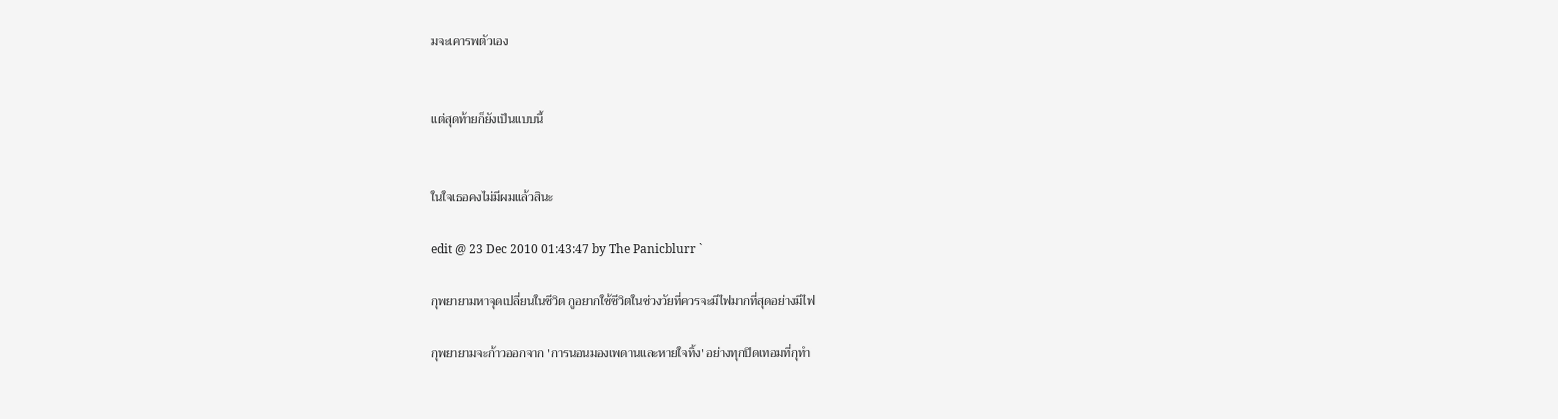มจะเคารพตัวเอง


เเต่สุดท้ายก็ยังเป็นเเบบนี้


ในใจเธอคงไม่มีผมเเล้วสินะ

edit @ 23 Dec 2010 01:43:47 by The Panicblurr `

กุพยายามหาจุดเปลี่ยนในชีวิต กูอยากใช้ชีวิตในช่วงวัยที่ควรจะมีไฟมากที่สุดอย่างมีไฟ

กุพยายามจะก้าวออกจาก 'การนอนมองเพดานเเละหายใจทิ้ง' อย่างทุกปิดเทอมที่กุทำ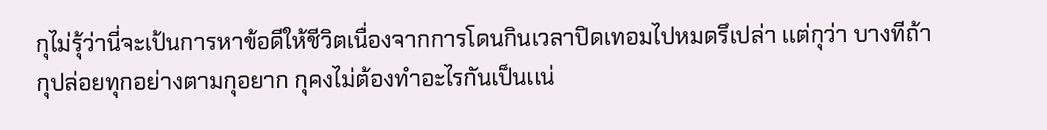กุไม่รุ้ว่านี่จะเป้นการหาข้อดีให้ชีวิตเนื่องจากการโดนกินเวลาปิดเทอมไปหมดรึเปล่า เเต่กุว่า บางทีถ้ากุปล่อยทุกอย่างตามกุอยาก กุคงไม่ต้องทำอะไรกันเป็นเเน่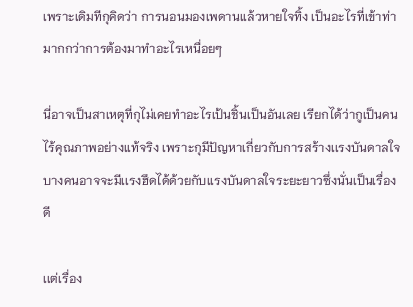เพราะเดิมทีกุคิดว่า การนอนมองเพดานเเล้วหายใจทิ้ง เป็นอะไรที่เข้าท่ามากกว่าการต้องมาทำอะไรเหนื่อยๆ

นี่อาจเป็นสาเหตุที่กุไม่เคยทำอะไรเป้นชิ้นเป็นอันเลย เรียกได้ว่ากูเป็นคนไร้คุณภาพอย่างเเท้จริง เพราะกุมีปัญหาเกี่ยวกับการสร้างเเรงบันดาลใจ บางคนอาจจะมีเเรงฮึดได้ด้วยกับเเรงบันดาลใจระยะยาวซึ่งนั่นเป็นเรื่องดี

เเต่เรื่อง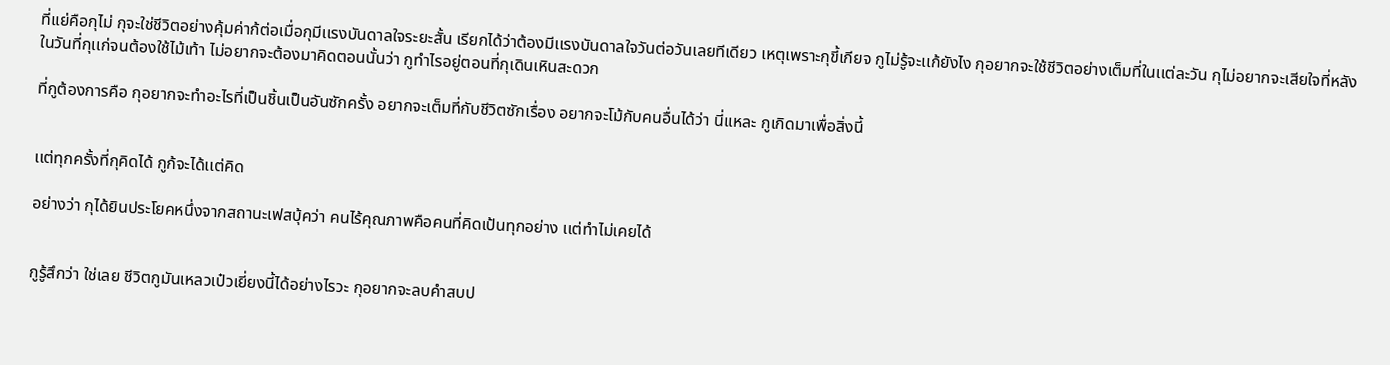ที่เเย่คือกุไม่ กุจะใช่ชีวิตอย่างคุ้มค่าก้ต่อเมื่อกุมีเเรงบันดาลใจระยะสั้น เรียกได้ว่าต้องมีเเรงบันดาลใจวันต่อวันเลยทีเดียว เหตุเพราะกุขี้เกียจ กูไม่รู้จะเเก้ยังไง กุอยากจะใช้ชีวิตอย่างเต็มที่ในเเต่ละวัน กุไม่อยากจะเสียใจที่หลังในวันที่กุเเก่จนต้องใช้ไม้เท้า ไม่อยากจะต้องมาคิดตอนนั้นว่า กูทำไรอยู่ตอนที่กุเดินเหินสะดวก

ที่กูต้องการคือ กุอยากจะทำอะไรที่เป็นชิ้นเป็นอันซักครั้ง อยากจะเต็มที่กับชีวิตซักเรื่อง อยากจะโม้กับคนอื่นได้ว่า นี่เเหละ กูเกิดมาเพื่อสิ่งนี้


เเต่ทุกครั้งที่กุคิดได้ กูก้จะได้เเต่คิด

อย่างว่า กุได้ยินประโยคหนึ่งจากสถานะเฟสบุ้คว่า คนไร้คุณภาพคือคนที่คิดเป้นทุกอย่าง เเต่ทำไม่เคยได้


กูรู้สึกว่า ใช่เลย ชีวิตกูมันเหลวเป๋วเยี่ยงนี้ได้อย่างไรวะ กุอยากจะลบคำสบป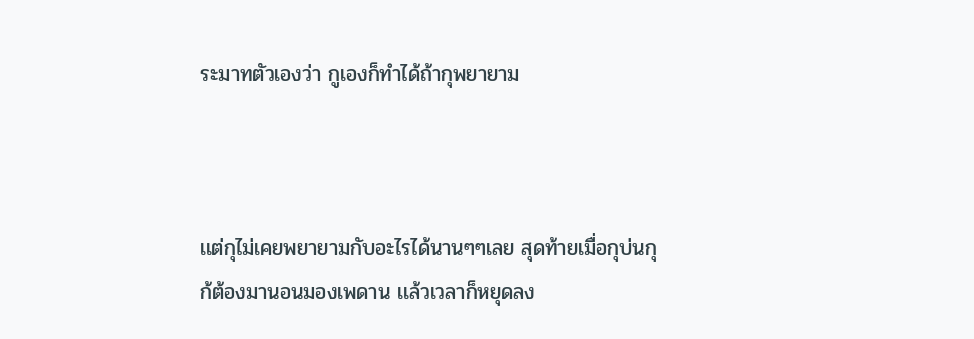ระมาทตัวเองว่า กูเองก็ทำได้ถ้ากุพยายาม



เเต่กุไม่เคยพยายามกับอะไรได้นานๆๆเลย สุดท้ายเมื่อกุบ่นกุก้ต้องมานอนมองเพดาน เเล้วเวลาก็หยุดลง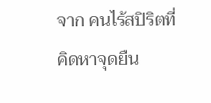จาก คนไร้สปิริตที่คิดหาจุดยืน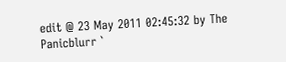edit @ 23 May 2011 02:45:32 by The Panicblurr `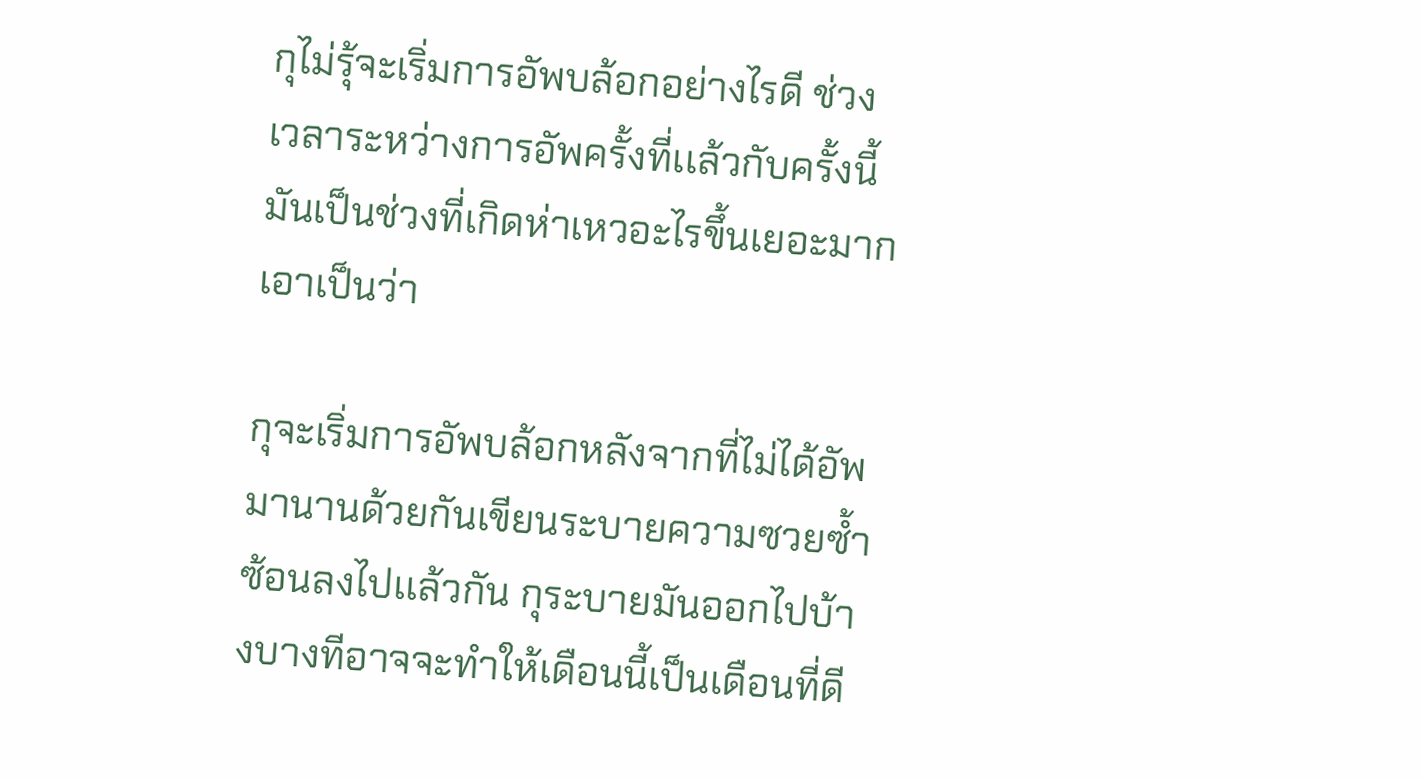กุไม่รุ้จะเริ่มการอัพบล้อกอย่างไรดี ช่วงเวลาระหว่างการอัพครั้งที่เเล้วกับครั้งนี้มันเป็นช่วงที่เกิดห่าเหวอะไรขึ้นเยอะมาก เอาเป็นว่า

กุจะเริ่มการอัพบล้อกหลังจากที่ไม่ได้อัพมานานด้วยกันเขียนระบายความซวยซ้ำซ้อนลงไปเเล้วกัน กุระบายมันออกไปบ้างบางทีอาจจะทำให้เดือนนี้เป็นเดือนที่ดี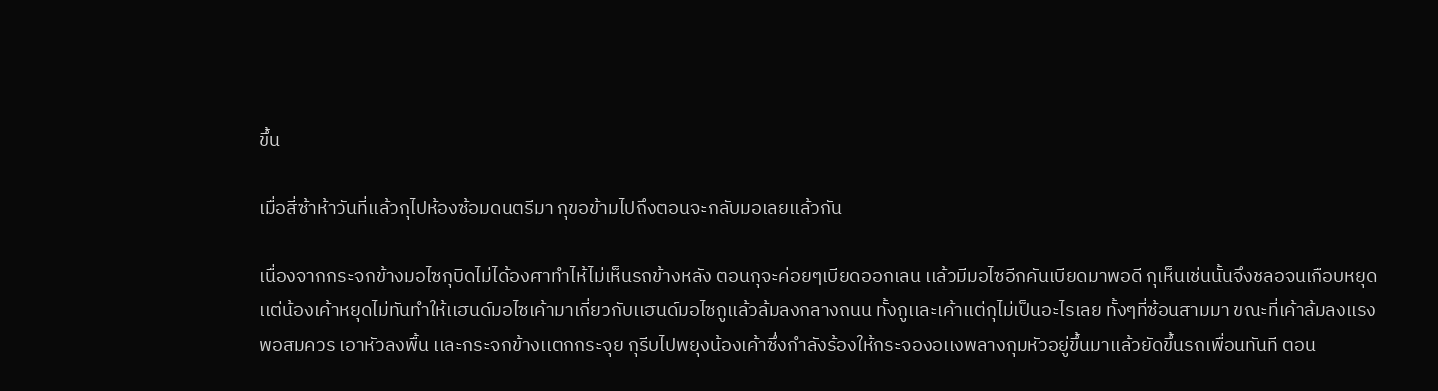ขึ้น

เมื่อสี่ซ้าห้าวันที่เเล้วกุไปห้องซ้อมดนตรีมา กุขอข้ามไปถึงตอนจะกลับมอเลยเเล้วกัน

เนื่องจากกระจกข้างมอไซกุบิดไม่ได้องศาทำไห้ไม่เห็นรถข้างหลัง ตอนกุจะค่อยๆเบียดออกเลน เเล้วมีมอไซอีกคันเบียดมาพอดี กุเห็นเช่นนั้นจึงชลอจนเกือบหยุด เเต่น้องเค้าหยุดไม่ทันทำให้เเฮนด์มอไซเค้ามาเกี่ยวกับเเฮนด์มอไซกูเเล้วล้มลงกลางถนน ทั้งกูเเละเค้าเเต่กุไม่เป็นอะไรเลย ทั้งๆที่ซ้อนสามมา ขณะที่เค้าล้มลงเเรงพอสมควร เอาหัวลงพื้น เเละกระจกข้างเเตกกระจุย กุรีบไปพยุงน้องเค้าซึ่งกำลังร้องให้กระจองอเเงพลางกุมหัวอยู่ขึ้นมาเเล้วยัดขึ้นรถเพื่อนทันที ตอน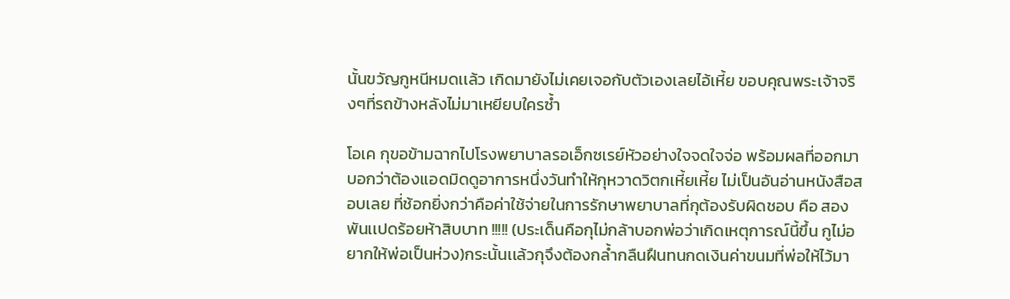นั้นขวัญกูหนีหมดเเล้ว เกิดมายังไม่เคยเจอกับตัวเองเลยไอ้เหี้ย ขอบคุณพระเจ้าจริงๆที่รถข้างหลังไม่มาเหยียบใครซ้ำ

โอเค กุขอข้ามฉากไปโรงพยาบาลรอเอ็กซเรย์หัวอย่างใจจดใจจ่อ พร้อมผลที่ออกมาบอกว่าต้องเเอดมิดดูอาการหนึ่งวันทำให้กุหวาดวิตกเหี้ยเหี้ย ไม่เป็นอันอ่านหนังสือสอบเลย ที่ช้อกยิ่งกว่าคือค่าใช้จ่ายในการรักษาพยาบาลที่กุต้องรับผิดชอบ คือ สองพันเเปดร้อยห้าสิบบาท !!!!! (ประเด็นคือกุไม่กล้าบอกพ่อว่าเกิดเหตุการณ์นี้ขึ้น กูไม่อยากให้พ่อเป็นห่วง)กระนั้นเเล้วกุจึงต้องกล้ำกลืนฝืนทนกดเงินค่าขนมที่พ่อให้ไว้มา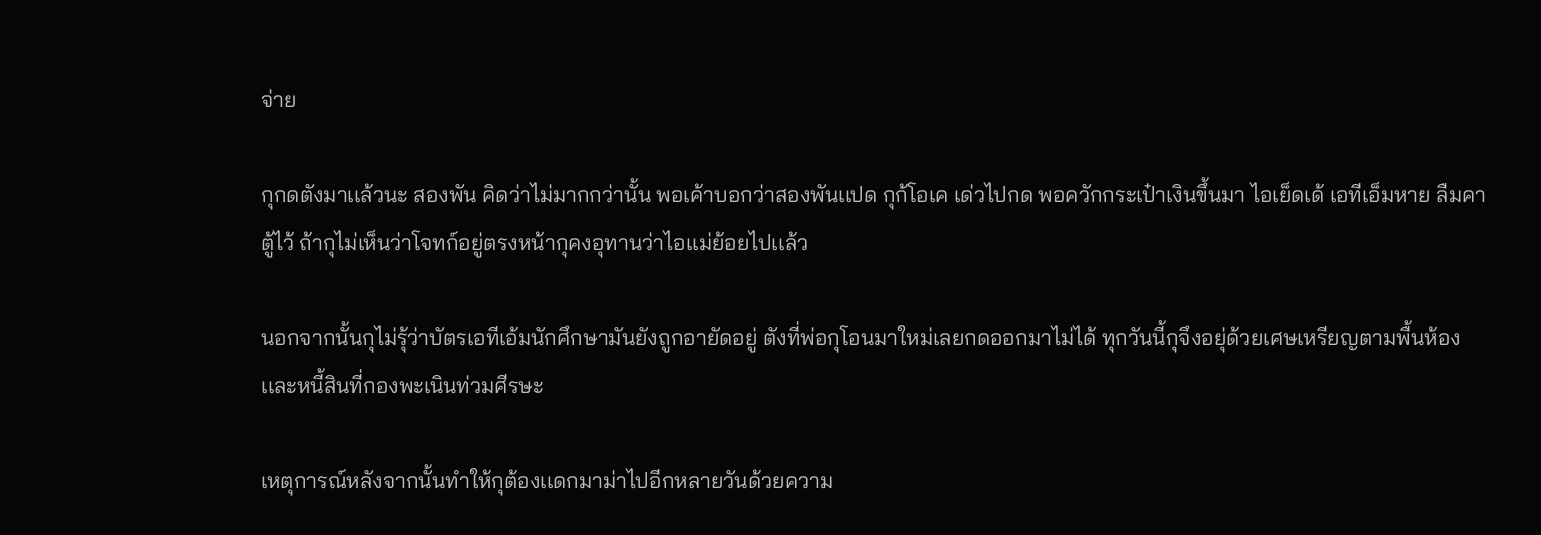จ่าย

กุกดตังมาเเล้วนะ สองพัน คิดว่าไม่มากกว่านั้น พอเค้าบอกว่าสองพันเเปด กุก้โอเค เด่วไปกด พอควักกระเป๋าเงินขึ้นมา ไอเย็ดเด้ เอทีเอ็มหาย ลืมคาตู้ไว้ ถ้ากุไม่เห็นว่าโจทก์อยู่ตรงหน้ากุคงอุทานว่าไอเเม่ย้อยไปเเล้ว

นอกจากนั้นกุไม่รุ้ว่าบัตรเอทีเอ้มนักศึกษามันยังถูกอายัดอยู่ ตังที่พ่อกุโอนมาใหม่เลยกดออกมาไม่ได้ ทุกวันนี้กุจึงอยุ่ด้วยเศษเหรียญตามพื้นห้องเเละหนี้สินที่กองพะเนินท่วมศีรษะ

เหตุการณ์หลังจากนั้นทำให้กุต้องเเดกมาม่าไปอีกหลายวันด้วยความ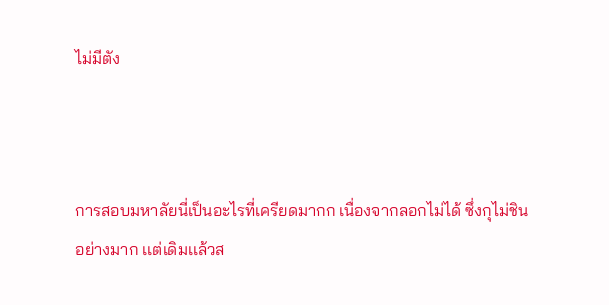ไม่มีตัง



การสอบมหาลัยนี่เป็นอะไรที่เครียดมากก เนื่องจากลอกไม่ได้ ซึ่งกุไม่ชินอย่างมาก เเต่เดิมเเล้วส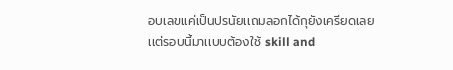อบเลขเเค่เป็นปรนัยเเถมลอกได้กุยังเครียดเลย เเต่รอบนี้มาเเบบต้องใช้ skill and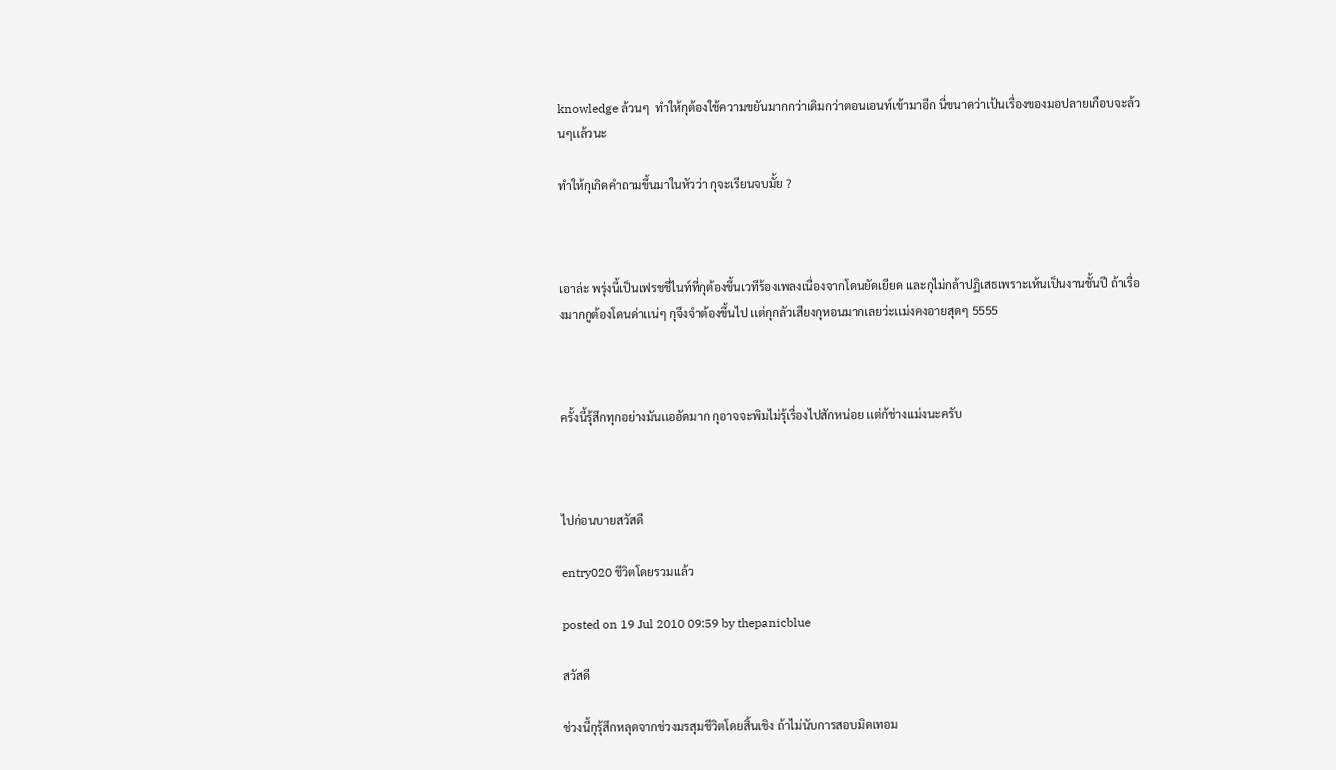knowledge ล้วนๆ  ทำให้กุต้องใช้ความขยันมากกว่าเดิมกว่าตอนเอนท์เข้ามาอีก นี่ขนาดว่าเป้นเรื่องของมอปลายเกือบจะล้วนๆเเล้วนะ

ทำให้กุเกิดคำถามขึ้นมาในหัวว่า กุจะเรียนจบมั้ย ?



เอาล่ะ พรุ่งนี้เป็นเฟรชชี่ไนท์ที่กุต้องขึ้นเวทีร้องเพลงเนื่องจากโดนยัดเยียด เเละกุไม่กล้าปฏิเสธเพราะเห้นเป็นงานชั้นปี ถ้าเรื่องมากกูต้องโดนด่าเเน่ๆ กุจึงจำต้องขึ้นไป เเต่กุกลัวเสียงกุหอนมากเลยว่ะเเม่งคงอายสุดๆ 5555



ครั้งนี้รุ้สึกทุกอย่างมันเเออัดมาก กุอาจจะพิมไม่รุ้เรื่องไปสักหน่อย เเต่ก้ช่างเเม่งนะครับ



ไปก่อนบายสวัสดี

entry020 ชีวิตโดยรวมเเล้ว

posted on 19 Jul 2010 09:59 by thepanicblue

สวัสดี

ช่วงนี้กุรุ้สึกหลุดจากช่วงมรสุมชีวิตโดยสิ้นเชิง ถ้าไม่นับการสอบมิดเทอม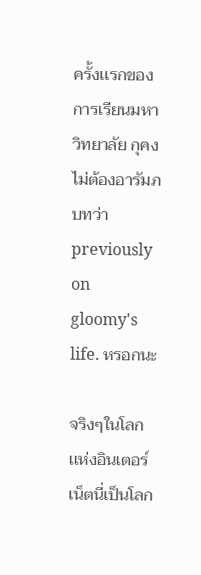ครั้งเเรกของการเรียนมหาวิทยาลัย กุคงไม่ต้องอารัมภบทว่า previously on gloomy's life. หรอกนะ

จริงๆในโลกเเห่งอินเตอร์เน็ตนี่เป็นโลก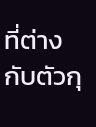ที่ต่างกับตัวกุ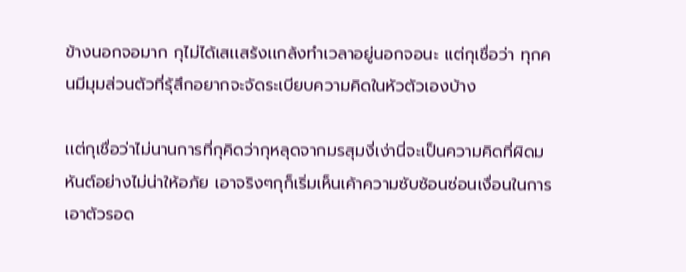ข้างนอกจอมาก กุไม่ได้เสเเสร้งเเกล้งทำเวลาอยู่นอกจอนะ เเต่กุเชื่อว่า ทุกคนมีมุมส่วนตัวที่รุ้สึกอยากจะจัดระเบียบความคิดในหัวตัวเองบ้าง

เเต่กุเชื่อว่าไม่นานการที่กุคิดว่ากุหลุดจากมรสุมงี่เง่านี่จะเป็นความคิดที่ผิดมหันต์อย่างไม่น่าให้อภัย เอาจริงๆกุก็เริ่มเห็นเค้าความซับซ้อนซ่อนเงื่อนในการเอาตัวรอด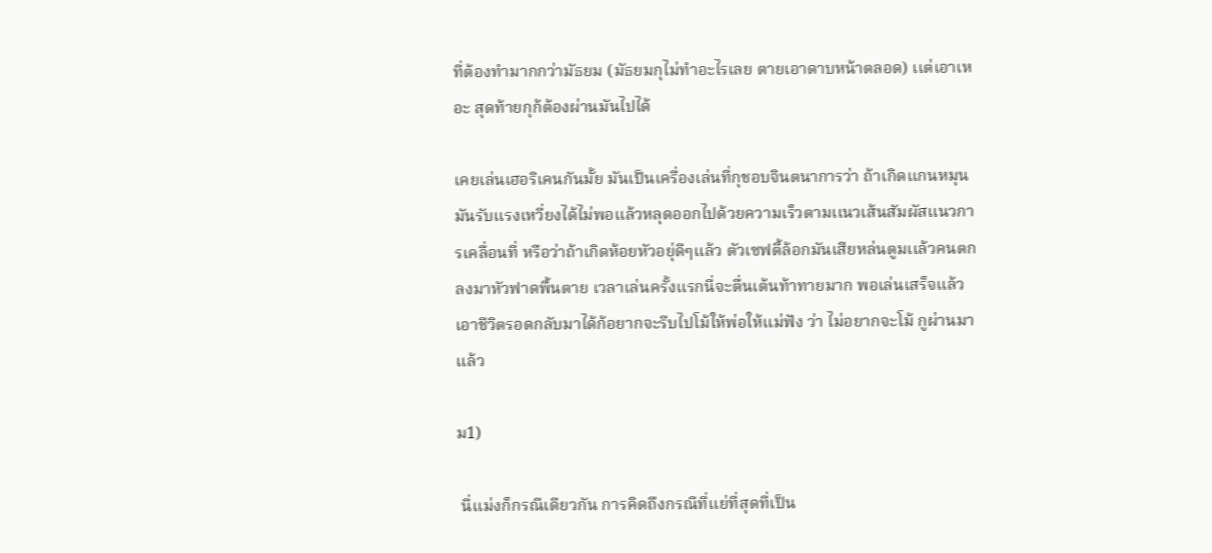ที่ต้องทำมากกว่ามัธยม (มัธยมกุไม่ทำอะไรเลย ตายเอาดาบหน้าตลอด) เเต่เอาเหอะ สุดท้ายกุก้ต้องผ่านมันไปได้

เคยเล่นเฮอริเคนกันมั้ย มันเป็นเครื่องเล่นที่กุชอบจินตนาการว่า ถ้าเกิดเเกนหมุนมันรับเเรงเหวี่ยงได้ไม่พอเเล้วหลุดออกไปด้วยความเร็วตามเเนวเส้นสัมผัสเเนวการเคลื่อนที่ หรือว่าถ้าเกิดห้อยหัวอยุ่ดีๆเเล้ว ตัวเซฟตี้ล้อกมันเสียหล่นตูมเเล้วคนตกลงมาหัวฟาดพื้นตาย เวลาเล่นครั้งเเรกนี่จะตื่นเต้นท้าทายมาก พอเล่นเสร็จเเล้วเอาชีวิตรอดกลับมาได้ก้อยากจะรีบไปโม้ให้พ่อให้เเม่ฟัง ว่า ไม่อยากจะโม้ กูผ่านมาเเล้ว

ม1)

 นี่เเม่งก็กรณีเดียวกัน การคิดถึงกรณีที่เเย่ที่สุดที่เป็น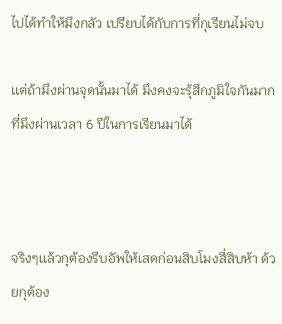ไปได้ทำให้มึงกลัว เปรียบได้กับการที่กุเรียนไม่จบ

เเต่ถ้ามึงผ่านจุดนั้นมาได้ มึงคงจะรุ้สึกภูมิใจกันมาก ที่มึงผ่านเวลา 6 ปีในการเรียนมาได้



จริงๆเเล้วกุต้องรีบอัพให้เสดก่อนสิบโมงสี่สิบห้า ด้วยกุต้อง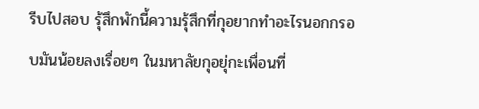รีบไปสอบ รุ้สึกพักนี้ความรุ้สึกที่กุอยากทำอะไรนอกกรอบมันน้อยลงเรื่อยๆ ในมหาลัยกุอยุ่กะเพื่อนที่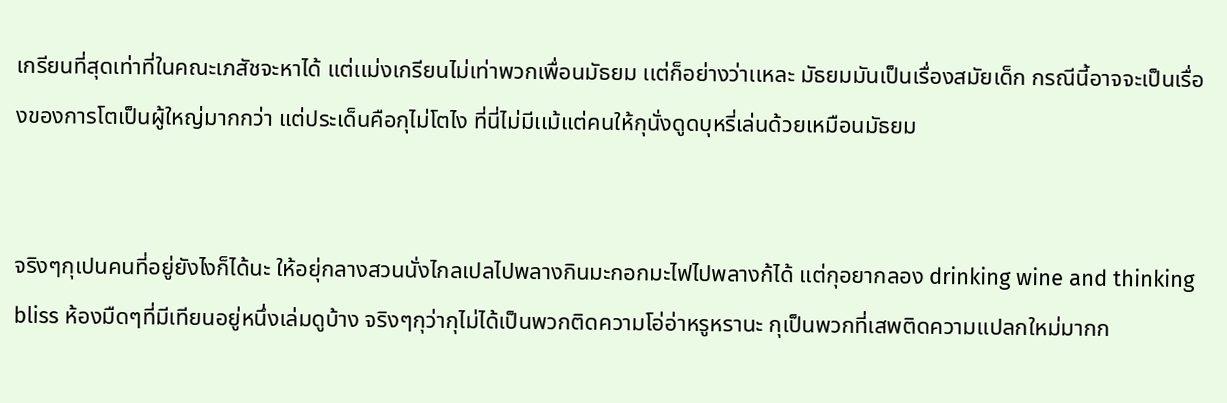เกรียนที่สุดเท่าที่ในคณะเภสัชจะหาได้ เเต่เเม่งเกรียนไม่เท่าพวกเพื่อนมัธยม เเต่ก็อย่างว่าเเหละ มัธยมมันเป็นเรื่องสมัยเด็ก กรณีนี้อาจจะเป็นเรื่องของการโตเป็นผู้ใหญ่มากกว่า เเต่ประเด็นคือกุไม่โตไง ที่นี่ไม่มีเเม้เเต่คนให้กุนั่งดูดบุหรี่เล่นด้วยเหมือนมัธยม


จริงๆกุเปนคนที่อยู่ยังไงก็ได้นะ ให้อยุ่กลางสวนนั่งไกลเปลไปพลางกินมะกอกมะไฟไปพลางก้ได้ เเต่กุอยากลอง drinking wine and thinking bliss ห้องมืดๆที่มีเทียนอยู่หนึ่งเล่มดูบ้าง จริงๆกุว่ากุไม่ได้เป็นพวกติดความโอ่อ่าหรูหรานะ กุเป็นพวกที่เสพติดความเเปลกใหม่มากก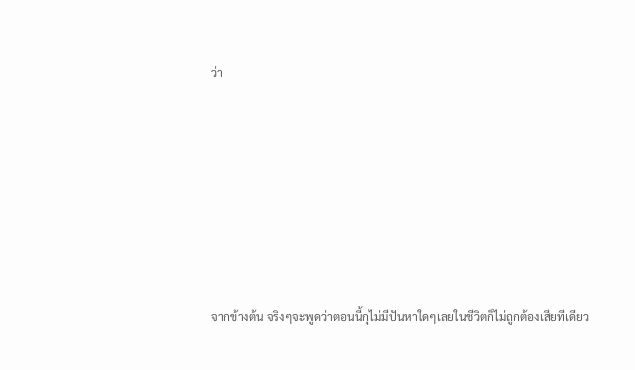ว่า







จากข้างต้น จริงๆจะพูดว่าตอนนี้กุไม่มีปันหาใดๆเลยในชีวิตก็ไม่ถูกต้องเสียทีเดียว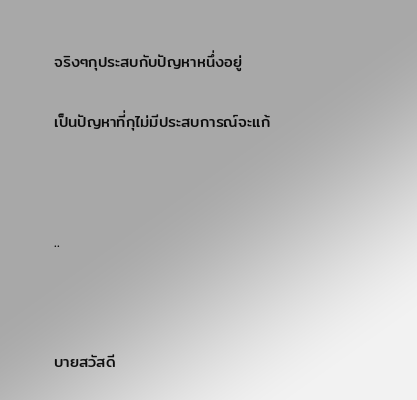จริงๆกุประสบกับปัญหาหนึ่งอยู่

เป็นปัญหาที่กุไม่มีประสบการณ์จะเเก้



..



บายสวัสดี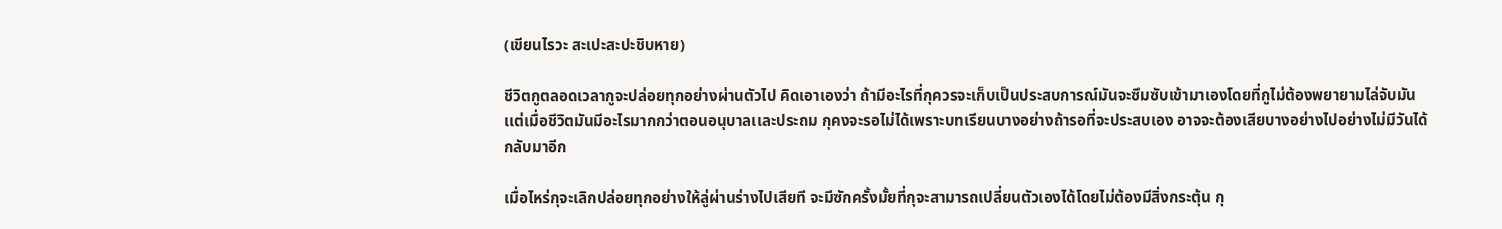(เขียนไรวะ สะเปะสะปะชิบหาย)

ชีวิตกูตลอดเวลากูจะปล่อยทุกอย่างผ่านตัวไป คิดเอาเองว่า ถ้ามีอะไรที่กุควรจะเก็บเป็นประสบการณ์มันจะซึมซับเข้ามาเองโดยที่กูไม่ต้องพยายามไล่จับมัน เเต่เมื่อชีวิตมันมีอะไรมากกว่าตอนอนุบาลเเละประถม กุคงจะรอไม่ได้เพราะบทเรียนบางอย่างถ้ารอที่จะประสบเอง อาจจะต้องเสียบางอย่างไปอย่างไม่มีวันได้กลับมาอีก

เมื่อไหร่กุจะเลิกปล่อยทุกอย่างให้ลู่ผ่านร่างไปเสียที จะมีซักครั้งมั้ยที่กุจะสามารถเปลี่ยนตัวเองได้โดยไม่ต้องมีสิ่งกระตุ้น กุ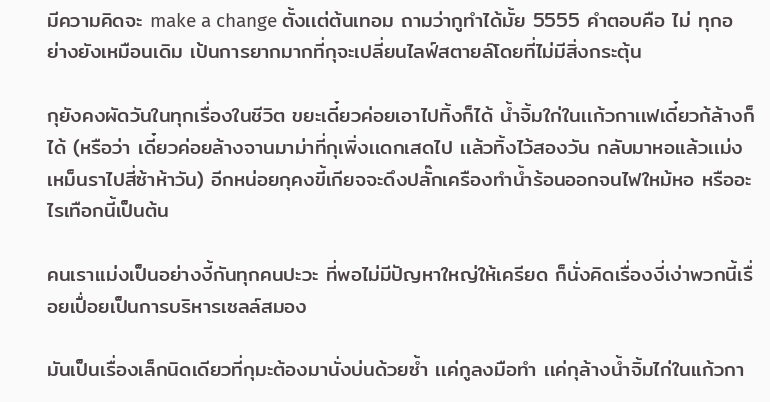มีความคิดจะ make a change ตั้งเเต่ต้นเทอม ถามว่ากูทำได้มั้ย 5555 คำตอบคือ ไม่ ทุกอย่างยังเหมือนเดิม เป้นการยากมากที่กุจะเปลี่ยนไลฟ์สตายล์โดยที่ไม่มีสิ่งกระตุ้น

กุยังคงผัดวันในทุกเรื่องในชีวิต ขยะเดี๋ยวค่อยเอาไปทิ้งก็ได้ น้ำจิ้มใก่ในเเก้วกาเเฟเดี๋ยวก้ล้างก็ได้ (หรือว่า เดี๋ยวค่อยล้างจานมาม่าที่กุเพิ่งเเดกเสดไป เเล้วทิ้งไว้สองวัน กลับมาหอเเล้วเเม่งเหม็นราไปสี่ซ้าห้าวัน) อีกหน่อยกุคงขี้เกียจจะดึงปลั๊กเครืองทำน้ำร้อนออกจนไฟใหม้หอ หรืออะไรเทือกนี้เป็นต้น

คนเราเเม่งเป็นอย่างงี้กันทุกคนปะวะ ที่พอไม่มีปัญหาใหญ่ให้เครียด ก็นั่งคิดเรื่องงี่เง่าพวกนี้เรื่อยเปื่อยเป็นการบริหารเซลล์สมอง

มันเป็นเรื่องเล็กนิดเดียวที่กุมะต้องมานั่งบ่นด้วยซ้ำ เเค่กูลงมือทำ เเค่กุล้างน้ำจิ้มไก่ในเเก้วกา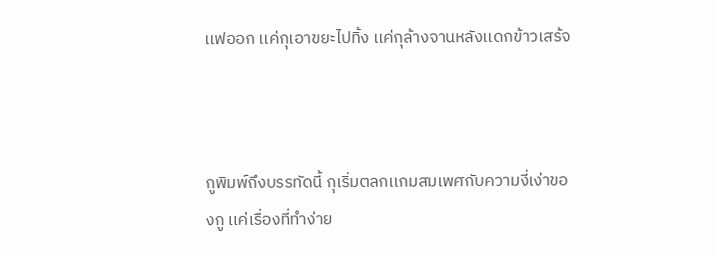เเฟออก เเค่กุเอาขยะไปทิ้ง เเค่กุล้างจานหลังเเดกข้าวเสร้จ



กูพิมพ์ถึงบรรทัดนี้ กุเริ่มตลกเเกมสมเพศกับความงี่เง่าของกู เเค่เรื่องที่ทำง่าย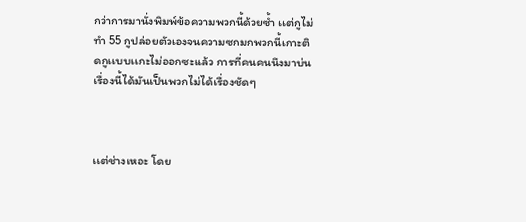กว่าการมานั่งพิมพ์ข้อความพวกนี้ด้วยซ้ำ เเต่กูไม่ทำ 55 กูปล่อยตัวเองจนความซกมกพวกนี้เกาะติดกูเเบบเเกะไม่ออกซะเเล้ว การที่คนคนนึงมาบ่นเรื่องนี้ได้มันเป็นพวกไม่ได้เรื่องชัดๆ



เเต่ช่างเหอะ โดย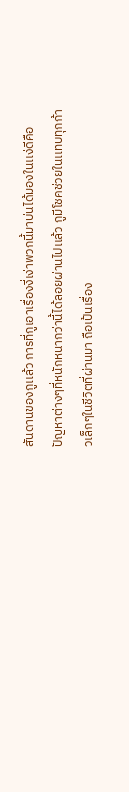สันดานของกูเเล้ว การที่กูเอาเรื่องงี่เง่าพวกนี้มาบ่นได้มองในเเง่ดีคือ ปัญหาต่างๆที่หนักหนากว่านี้ได้ลอยผ่านไปเเล้ว กูมีโชคช่วยในเเทบทุกก้าวเล็กๆในชีวิตที่ผ่านมา ถือเป้นเรื่อง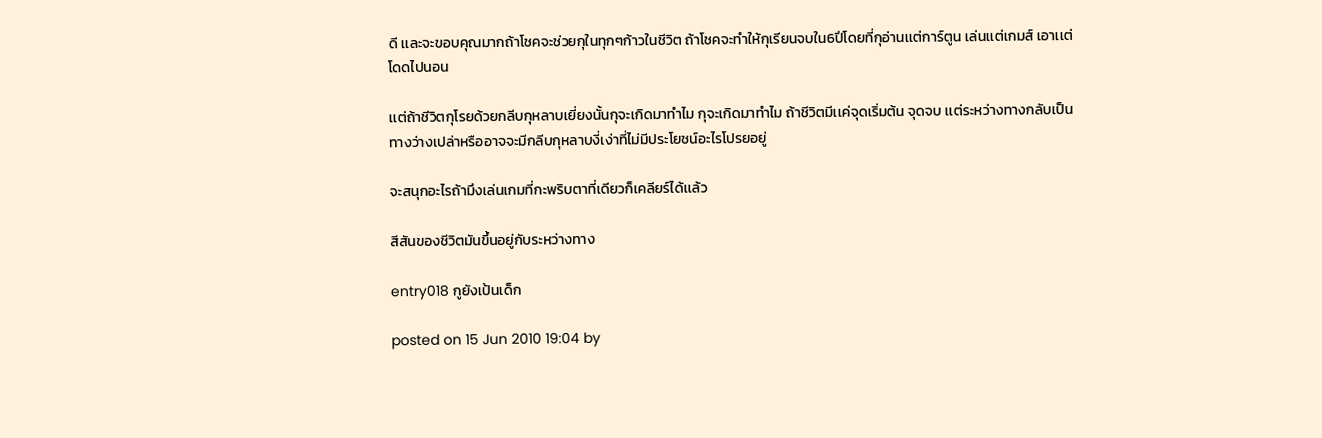ดี เเละจะขอบคุณมากถ้าโชคจะช่วยกุในทุกๆก้าวในชีวิต ถ้าโชคจะทำให้กุเรียนจบใน6ปีโดยที่กุอ่านเเต่การ์ตูน เล่นเเต่เกมส์ เอาเเต่โดดไปนอน

เเต่ถ้าชีวิตกุโรยด้วยกลีบกุหลาบเยี่ยงนั้นกุจะเกิดมาทำไม กุจะเกิดมาทำไม ถ้าชีวิตมีเเค่จุดเริ่มต้น จุดจบ เเต่ระหว่างทางกลับเป็นทางว่างเปล่าหรืออาจจะมีกลีบกุหลาบงี่เง่าที่ไม่มีประโยชน์อะไรโปรยอยู่

จะสนุกอะไรถ้ามึงเล่นเกมที่กะพริบตาที่เดียวก็เคลียร์ได้เเล้ว

สีสันของชีวิตมันขึ้นอยู่กับระหว่างทาง

entry018 กูยังเป้นเด็ก

posted on 15 Jun 2010 19:04 by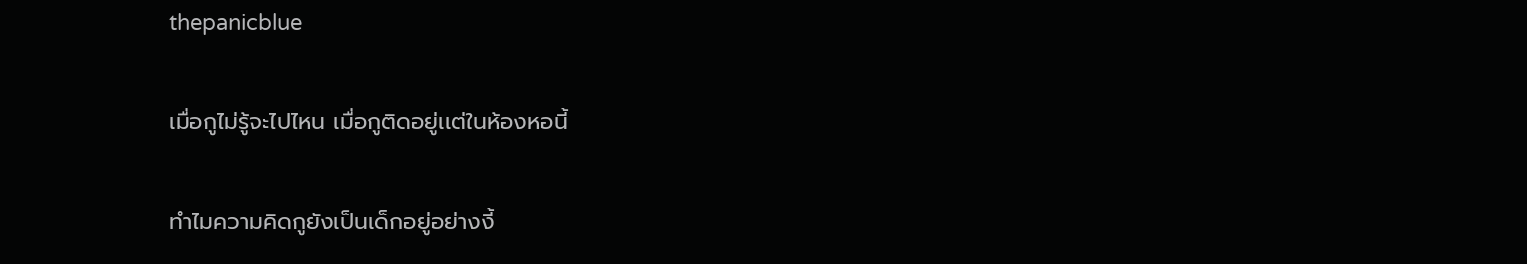thepanicblue

เมื่อกูไม่รู้จะไปไหน เมื่อกูติดอยู่เเต่ในห้องหอนี้

ทำไมความคิดกูยังเป็นเด็กอยู่อย่างงี้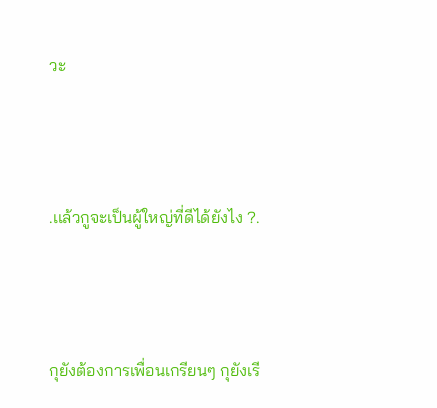วะ



.เเล้วกูจะเป็นผู้ใหญ่ที่ดีได้ยังไง ?.



กุยังต้องการเพื่อนเกรียนๆ กุยังเรี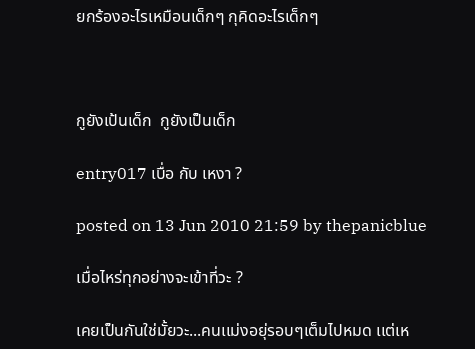ยกร้องอะไรเหมือนเด็กๆ กุคิดอะไรเด็กๆ



กูยังเป้นเด็ก  กูยังเป็นเด็ก

entry017 เบื่อ กับ เหงา ?

posted on 13 Jun 2010 21:59 by thepanicblue

เมื่อไหร่ทุกอย่างจะเข้าที่วะ ?

เคยเป็นกันใช่มั้ยวะ...คนเเม่งอยุ่รอบๆเต็มไปหมด เเต่เห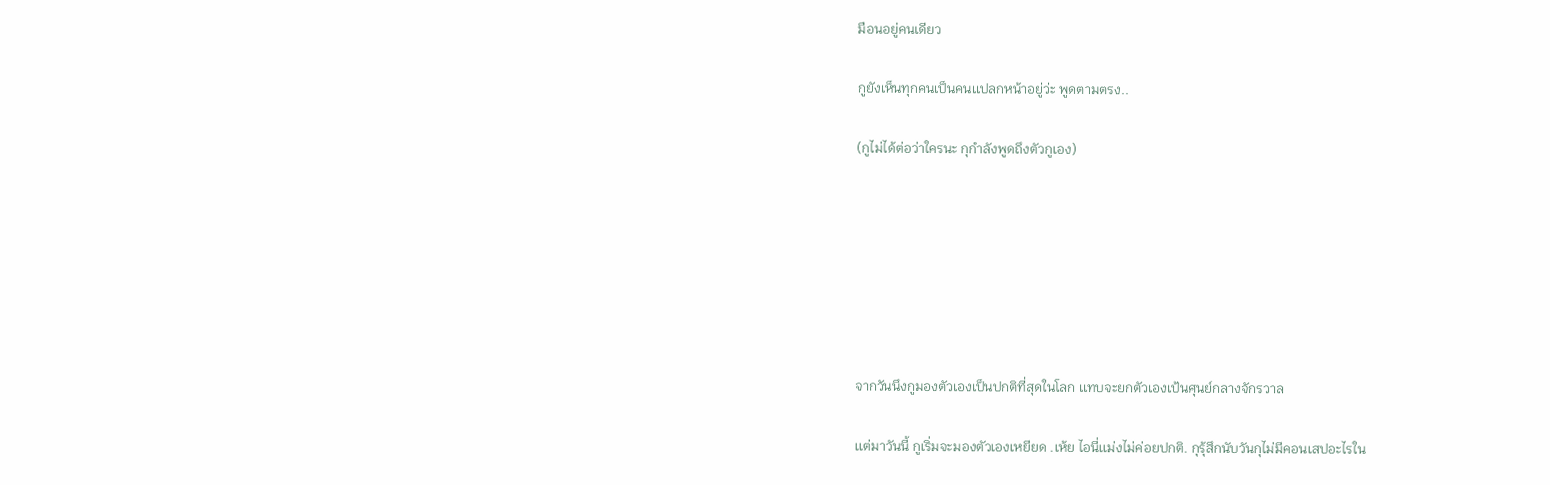มือนอยู่คนเดียว

กูยังเห็นทุกคนเป็นคนเเปลกหน้าอยู่ว่ะ พูดตามตรง..

(กูไม่ได้ต่อว่าใครนะ กุกำลังพูดถึงตัวกูเอง)







จากวันนึงกูมองตัวเองเป็นปกติที่สุดในโลก เเทบจะยกตัวเองเป้นศุนย์กลางจักรวาล

เเต่มาวันนี้ กูเริ่มจะมองตัวเองเหยียด .เห้ย ไอนี่เเม่งไม่ค่อยปกติ. กุรุ้สึกนับวันกุไม่มีคอนเสปอะไรใน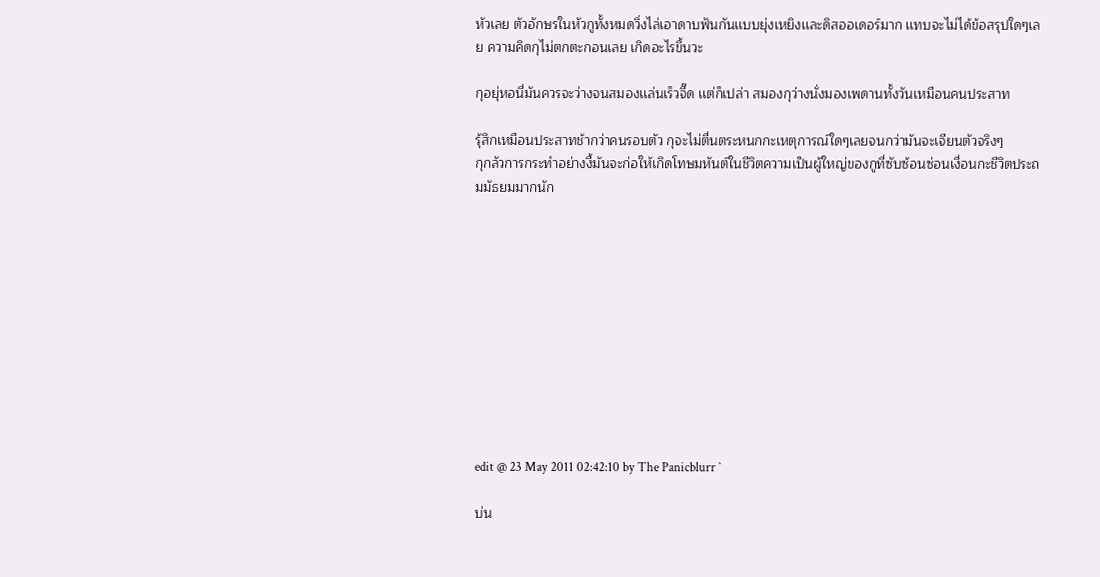หัวเลย ตัวอักษรในหัวกูทั้งหมดวิ่งไล่เอาดาบฟันกันเเบบยุ่งเหยิงเเละดิสออเดอร์มาก เเทบจะไม่ได้ข้อสรุปใดๆเลย ความคิดกุไม่ตกตะกอนเลย เกิดอะไรขึ้นวะ

กุอยุ่หอนี่มันควรจะว่างจนสมองเเล่นเร็วจี๊ด เเต่ก็เปล่า สมองกุว่างนั่งมองเพดานทั้งวันเหมือนคนประสาท

รุ้สึกเหมือนประสาทช้ากว่าคนรอบตัว กุจะไม่ตื่นตระหนกกะเหตุการณ์ใดๆเลยจนกว่ามันจะเจียนตัวจริงๆ
กุกลัวการกระทำอย่างงี้มันจะก่อให้เกิดโทษมหันต์ในชีวิตความเป็นผู้ใหญ่ของกูที่ซับซ้อนซ่อนเงื่อนกะชีวิตประถมมัธยมมากนัก











edit @ 23 May 2011 02:42:10 by The Panicblurr `

บ่น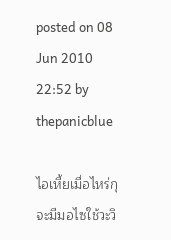posted on 08 Jun 2010 22:52 by thepanicblue

ไอเหี้ยเมื่อไหร่กุจะมีมอไซใช้วะวิ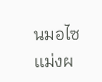นมอไซเเม่งผ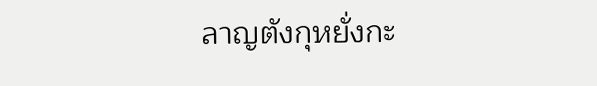ลาญตังกุหยั่งกะ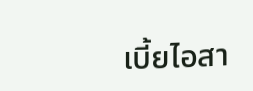เบี้ยไอสา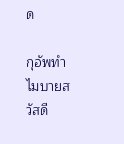ด

กุอัพทำไมบายสวัสดี